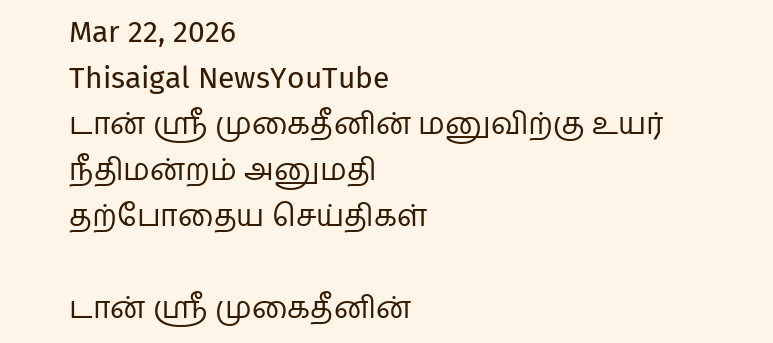Mar 22, 2026
Thisaigal NewsYouTube
டான் ஶ்ரீ முகைதீனின் மனுவிற்கு உயர் நீதிமன்றம் அனுமதி
தற்போதைய செய்திகள்

டான் ஶ்ரீ முகைதீனின்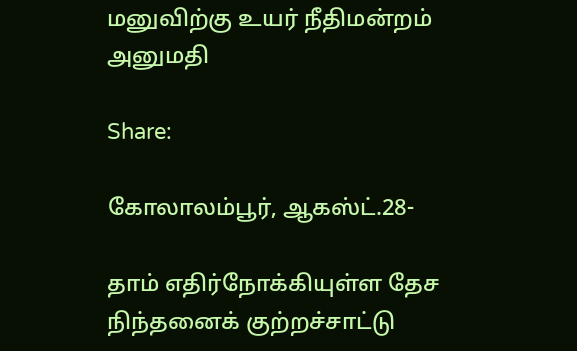மனுவிற்கு உயர் நீதிமன்றம் அனுமதி

Share:

கோலாலம்பூர், ஆகஸ்ட்.28-

தாம் எதிர்நோக்கியுள்ள தேச நிந்தனைக் குற்றச்சாட்டு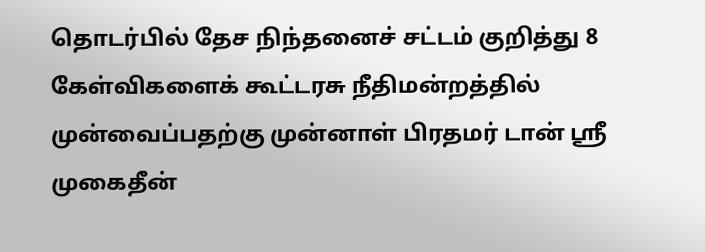தொடர்பில் தேச நிந்தனைச் சட்டம் குறித்து 8 கேள்விகளைக் கூட்டரசு நீதிமன்றத்தில் முன்வைப்பதற்கு முன்னாள் பிரதமர் டான் ஶ்ரீ முகைதீன்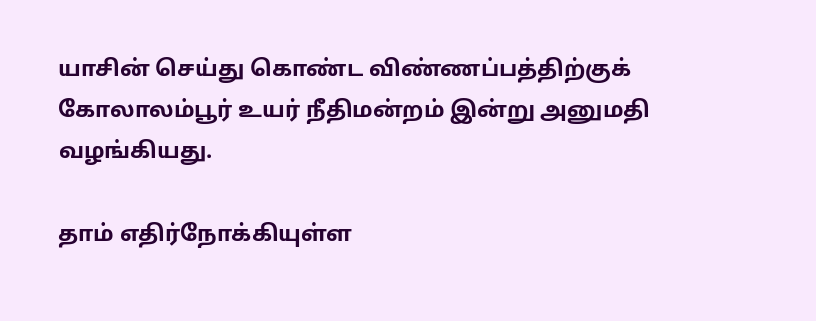யாசின் செய்து கொண்ட விண்ணப்பத்திற்குக் கோலாலம்பூர் உயர் நீதிமன்றம் இன்று அனுமதி வழங்கியது.

தாம் எதிர்நோக்கியுள்ள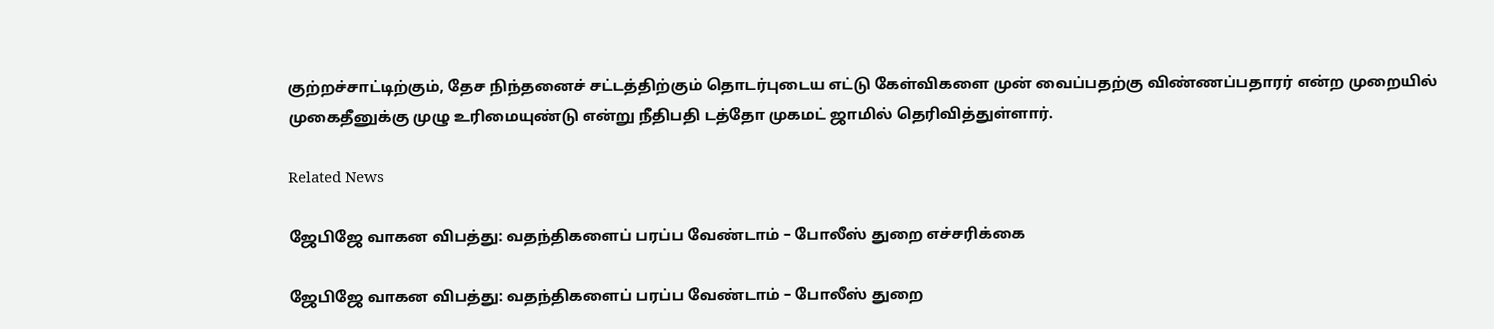குற்றச்சாட்டிற்கும், தேச நிந்தனைச் சட்டத்திற்கும் தொடர்புடைய எட்டு கேள்விகளை முன் வைப்பதற்கு விண்ணப்பதாரர் என்ற முறையில் முகைதீனுக்கு முழு உரிமையுண்டு என்று நீதிபதி டத்தோ முகமட் ஜாமில் தெரிவித்துள்ளார்.

Related News

ஜேபிஜே வாகன விபத்து: வதந்திகளைப் பரப்ப வேண்டாம் – போலீஸ் துறை எச்சரிக்கை

ஜேபிஜே வாகன விபத்து: வதந்திகளைப் பரப்ப வேண்டாம் – போலீஸ் துறை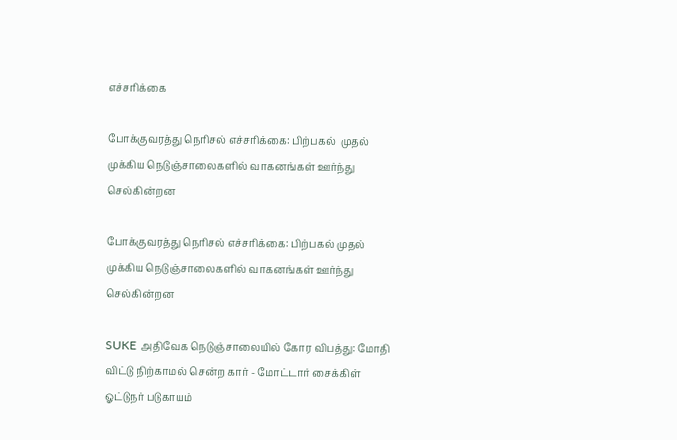எச்சரிக்கை

போக்குவரத்து நெரிசல் எச்சரிக்கை: பிற்பகல்  முதல் முக்கிய நெடுஞ்சாலைகளில் வாகனங்கள் ஊர்ந்து செல்கின்றன

போக்குவரத்து நெரிசல் எச்சரிக்கை: பிற்பகல் முதல் முக்கிய நெடுஞ்சாலைகளில் வாகனங்கள் ஊர்ந்து செல்கின்றன

SUKE அதிவேக நெடுஞ்சாலையில் கோர விபத்து: மோதி விட்டு நிற்காமல் சென்ற கார் - மோட்டார் சைக்கிள் ஓட்டுநர் படுகாயம்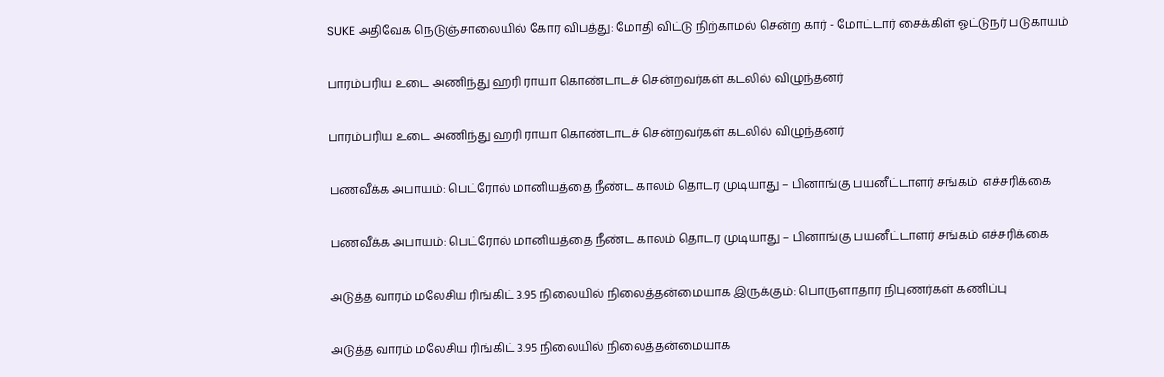SUKE அதிவேக நெடுஞ்சாலையில் கோர விபத்து: மோதி விட்டு நிற்காமல் சென்ற கார் - மோட்டார் சைக்கிள் ஓட்டுநர் படுகாயம்

பாரம்பரிய உடை அணிந்து ஹரி ராயா கொண்டாடச் சென்றவர்கள் கடலில் விழுந்தனர்

பாரம்பரிய உடை அணிந்து ஹரி ராயா கொண்டாடச் சென்றவர்கள் கடலில் விழுந்தனர்

பணவீக்க அபாயம்: பெட்ரோல் மானியத்தை நீண்ட காலம் தொடர முடியாது – பினாங்கு பயனீட்டாளர் சங்கம்  எச்சரிக்கை

பணவீக்க அபாயம்: பெட்ரோல் மானியத்தை நீண்ட காலம் தொடர முடியாது – பினாங்கு பயனீட்டாளர் சங்கம் எச்சரிக்கை

அடுத்த வாரம் மலேசிய ரிங்கிட் 3.95 நிலையில் நிலைத்தன்மையாக இருக்கும்: பொருளாதார நிபுணர்கள் கணிப்பு

அடுத்த வாரம் மலேசிய ரிங்கிட் 3.95 நிலையில் நிலைத்தன்மையாக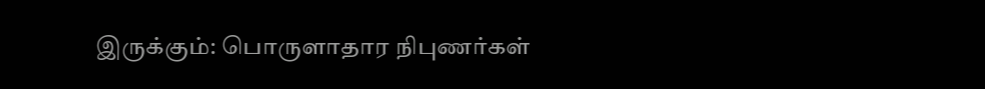இருக்கும்: பொருளாதார நிபுணர்கள்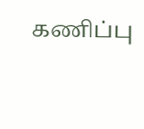கணிப்பு